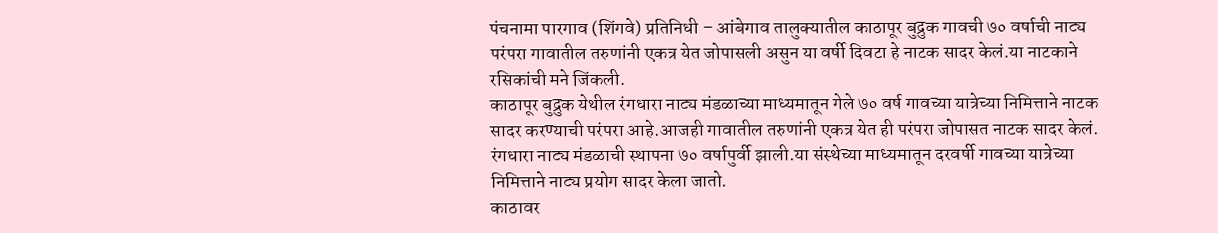पंचनामा पारगाव (शिंगवे) प्रतिनिधी – आंबेगाव तालुक्यातील काठापूर बुद्रुक गावची ७० वर्षाची नाट्य परंपरा गावातील तरुणांनी एकत्र येत जोपासली असुन या वर्षी दिवटा हे नाटक सादर केलं.या नाटकाने रसिकांची मने जिंकली.
काठापूर बुद्रुक येथील रंगधारा नाट्य मंडळाच्या माध्यमातून गेले ७० वर्ष गावच्या यात्रेच्या निमित्ताने नाटक सादर करण्याची परंपरा आहे.आजही गावातील तरुणांनी एकत्र येत ही परंपरा जोपासत नाटक सादर केलं. रंगधारा नाट्य मंडळाची स्थापना ७० वर्षापुर्वी झाली.या संस्थेच्या माध्यमातून दरवर्षी गावच्या यात्रेच्या निमित्ताने नाट्य प्रयोग सादर केला जातो.
काठावर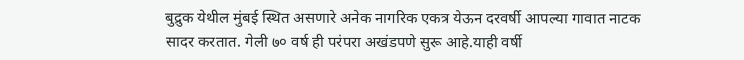बुद्रुक येथील मुंबई स्थित असणारे अनेक नागरिक एकत्र येऊन दरवर्षी आपल्या गावात नाटक सादर करतात. गेली ७० वर्ष ही परंपरा अखंडपणे सुरू आहे.याही वर्षी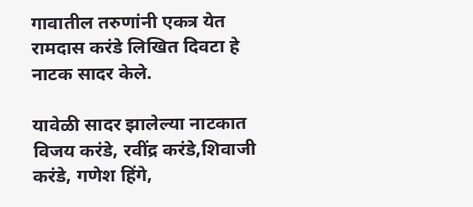गावातील तरुणांनी एकत्र येत रामदास करंडे लिखित दिवटा हे नाटक सादर केले.

यावेळी सादर झालेल्या नाटकात विजय करंडे, रवींद्र करंडे,शिवाजी करंडे, गणेश हिंगे,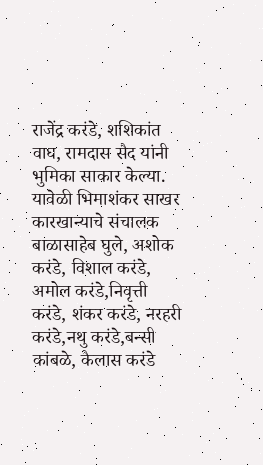राजेंद्र करंडे, शशिकांत वाघ, रामदास सैद यांनी भुमिका साकार केल्या.
यावेळी भिमाशंकर साखर कारखान्याचे संचालक बाळासाहेब घुले, अशोक करंडे, विशाल करंडे, अमोल करंडे,निवृत्ती करंडे, शंकर करंडे, नरहरी करंडे,नथु करंडे,बन्सी कांबळे, कैलास करंडे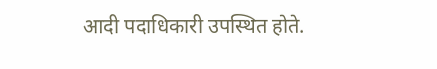आदी पदाधिकारी उपस्थित होते.